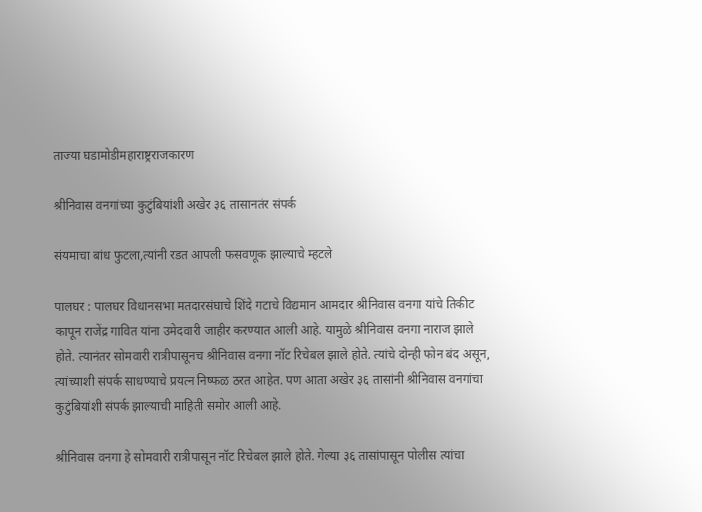ताज्या घडामोडीमहाराष्ट्रराजकारण

श्रीनिवास वनगांच्या कुटुंबियांशी अखेर ३६ तासानतंर संपर्क

संयमाचा बांध फुटला,त्यांनी रडत आपली फसवणूक झाल्याचे म्हटले

पालघर : पालघर विधानसभा मतदारसंघाचे शिंदे गटाचे विद्यमान आमदार श्रीनिवास वनगा यांचे तिकीट कापून राजेंद्र गावित यांना उमेदवारी जाहीर करण्यात आली आहे. यामुळे श्रीनिवास वनगा नाराज झाले होते. त्यानंतर सोमवारी रात्रीपासूनच श्रीनिवास वनगा नॉट रिचेबल झाले होते. त्यांचे दोन्ही फोन बंद असून, त्यांच्याशी संपर्क साधण्याचे प्रयत्न निष्फळ ठरत आहेत. पण आता अखेर ३६ तासांनी श्रीनिवास वनगांचा कुटुंबियांशी संपर्क झाल्याची माहिती समोर आली आहे.

श्रीनिवास वनगा हे सोमवारी रात्रीपासून नॉट रिचेबल झाले होते. गेल्या ३६ तासांपासून पोलीस त्यांचा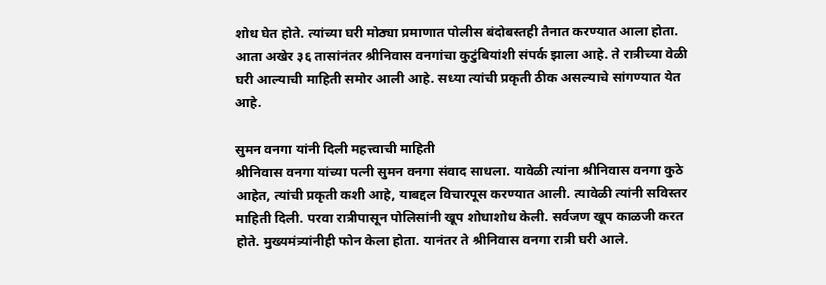शोध घेत होते. त्यांच्या घरी मोठ्या प्रमाणात पोलीस बंदोबस्तही तैनात करण्यात आला होता. आता अखेर ३६ तासांनंतर श्रीनिवास वनगांचा कुटुंबियांशी संपर्क झाला आहे. ते रात्रीच्या वेळी घरी आल्याची माहिती समोर आली आहे. सध्या त्यांची प्रकृती ठीक असल्याचे सांगण्यात येत आहे.

सुमन वनगा यांनी दिली महत्त्वाची माहिती
श्रीनिवास वनगा यांच्या पत्नी सुमन वनगा संवाद साधला. यावेळी त्यांना श्रीनिवास वनगा कुठे आहेत, त्यांची प्रकृती कशी आहे, याबद्दल विचारपूस करण्यात आली. त्यावेळी त्यांनी सविस्तर माहिती दिली. परवा रात्रीपासून पोलिसांनी खूप शोधाशोध केली. सर्वजण खूप काळजी करत होते. मुख्यमंत्र्यांनीही फोन केला होता. यानंतर ते श्रीनिवास वनगा रात्री घरी आले.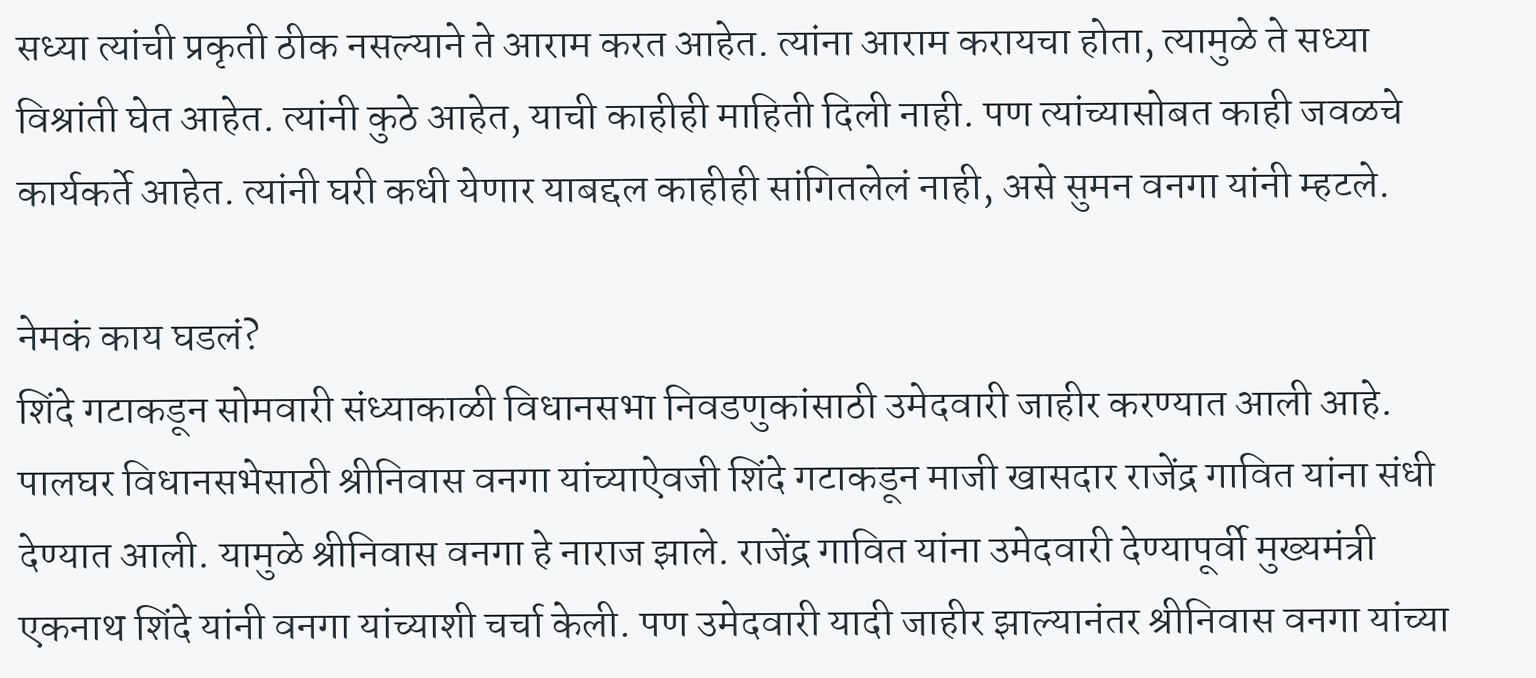सध्या त्यांची प्रकृती ठीक नसल्याने ते आराम करत आहेत. त्यांना आराम करायचा होता, त्यामुळे ते सध्या विश्रांती घेत आहेत. त्यांनी कुठे आहेत, याची काहीही माहिती दिली नाही. पण त्यांच्यासोबत काही जवळचे कार्यकर्ते आहेत. त्यांनी घरी कधी येणार याबद्दल काहीही सांगितलेलं नाही, असे सुमन वनगा यांनी म्हटले.

नेमकं काय घडलं?
शिंदे गटाकडून सोमवारी संध्याकाळी विधानसभा निवडणुकांसाठी उमेदवारी जाहीर करण्यात आली आहे. पालघर विधानसभेसाठी श्रीनिवास वनगा यांच्याऐवजी शिंदे गटाकडून माजी खासदार राजेंद्र गावित यांना संधी देण्यात आली. यामुळे श्रीनिवास वनगा हे नाराज झाले. राजेंद्र गावित यांना उमेदवारी देण्यापूर्वी मुख्यमंत्री एकनाथ शिंदे यांनी वनगा यांच्याशी चर्चा केली. पण उमेदवारी यादी जाहीर झाल्यानंतर श्रीनिवास वनगा यांच्या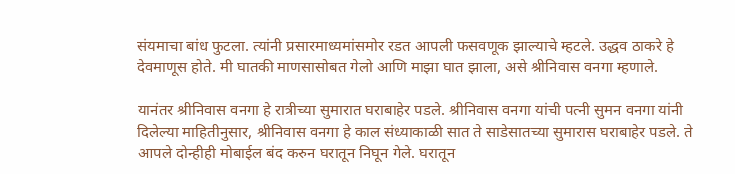संयमाचा बांध फुटला. त्यांनी प्रसारमाध्यमांसमोर रडत आपली फसवणूक झाल्याचे म्हटले. उद्धव ठाकरे हे देवमाणूस होते. मी घातकी माणसासोबत गेलो आणि माझा घात झाला, असे श्रीनिवास वनगा म्हणाले.

यानंतर श्रीनिवास वनगा हे रात्रीच्या सुमारात घराबाहेर पडले. श्रीनिवास वनगा यांची पत्नी सुमन वनगा यांनी दिलेल्या माहितीनुसार, श्रीनिवास वनगा हे काल संध्याकाळी सात ते साडेसातच्या सुमारास घराबाहेर पडले. ते आपले दोन्हीही मोबाईल बंद करुन घरातून निघून गेले. घरातून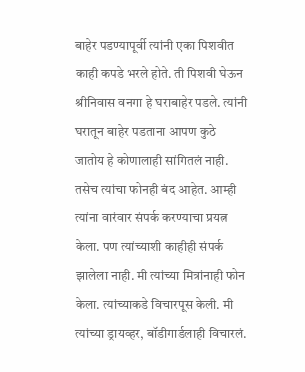बाहेर पडण्यापूर्वी त्यांनी एका पिशवीत काही कपडे भरले होते. ती पिशवी घेऊन श्रीनिवास वनगा हे घराबाहेर पडले. त्यांनी घरातून बाहेर पडताना आपण कुठे जातोय हे कोणालाही सांगितलं नाही. तसेच त्यांचा फोनही बंद आहेत. आम्ही त्यांना वारंवार संपर्क करण्याचा प्रयत्न केला. पण त्यांच्याशी काहीही संपर्क झालेला नाही. मी त्यांच्या मित्रांनाही फोन केला. त्यांच्याकडे विचारपूस केली. मी त्यांच्या ड्रायव्हर, बॉडीगार्डलाही विचारलं.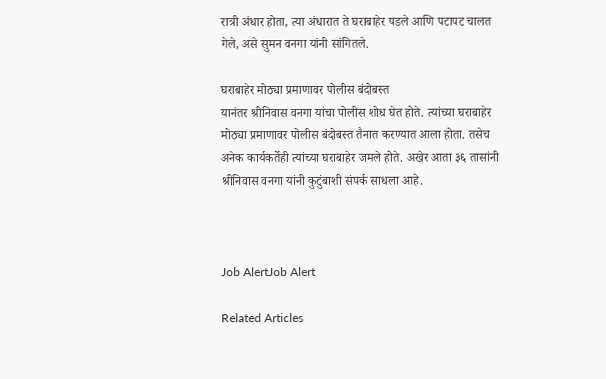रात्री अंधार होता, त्या अंधारात ते घराबाहेर पडले आणि पटापट चालत गेले, असे सुमन वनगा यांनी सांगितले.

घराबाहेर मोठ्या प्रमाणावर पोलीस बंदोबस्त
यानंतर श्रीनिवास वनगा यांचा पोलीस शोध घेत होते. त्यांच्या घराबाहेर मोठ्या प्रमाणावर पोलीस बंदोबस्त तैनात करण्यात आला होता. तसेच अनेक कार्यकर्तेही त्यांच्या घराबाहेर जमले होते. अखेर आता ३६ तासांनी श्रीनिवास वनगा यांनी कुटुंबाशी संपर्क साधला आहे.



Job AlertJob Alert

Related Articles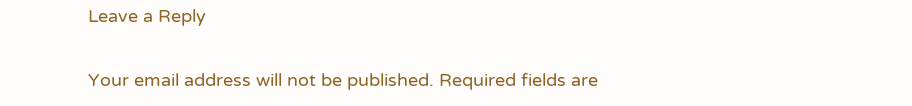Leave a Reply

Your email address will not be published. Required fields are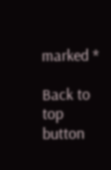marked *

Back to top button